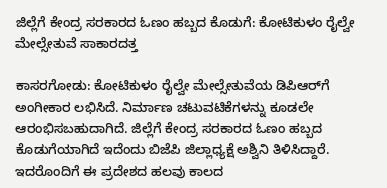ಜಿಲ್ಲೆಗೆ ಕೇಂದ್ರ ಸರಕಾರದ ಓಣಂ ಹಬ್ಬದ ಕೊಡುಗೆ: ಕೋಟಿಕುಳಂ ರೈಲ್ವೇ ಮೇಲ್ಸೇತುವೆ ಸಾಕಾರದತ್ತ

ಕಾಸರಗೋಡು: ಕೋಟಿಕುಳಂ ರೈಲ್ವೇ ಮೇಲ್ಸೇತುವೆಯ ಡಿಪಿಆರ್‌ಗೆ ಅಂಗೀಕಾರ ಲಭಿಸಿದೆ. ನಿರ್ಮಾಣ ಚಟುವಟಿಕೆಗಳನ್ನು ಕೂಡಲೇ ಆರಂಭಿಸಬಹುದಾಗಿದೆ. ಜಿಲ್ಲೆಗೆ ಕೇಂದ್ರ ಸರಕಾರದ ಓಣಂ ಹಬ್ಬದ ಕೊಡುಗೆಯಾಗಿದೆ ಇದೆಂದು ಬಿಜೆಪಿ ಜಿಲ್ಲಾಧ್ಯಕ್ಷೆ ಅಶ್ವಿನಿ ತಿಳಿಸಿದ್ದಾರೆ. ಇದರೊಂದಿಗೆ ಈ ಪ್ರದೇಶದ ಹಲವು ಕಾಲದ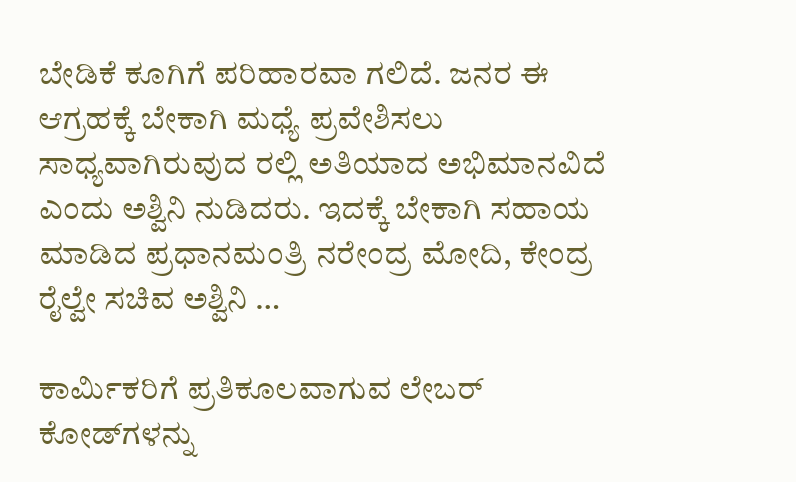ಬೇಡಿಕೆ ಕೂಗಿಗೆ ಪರಿಹಾರವಾ ಗಲಿದೆ. ಜನರ ಈ ಆಗ್ರಹಕ್ಕೆ ಬೇಕಾಗಿ ಮಧ್ಯೆ ಪ್ರವೇಶಿಸಲು ಸಾಧ್ಯವಾಗಿರುವುದ ರಲ್ಲಿ ಅತಿಯಾದ ಅಭಿಮಾನವಿದೆ ಎಂದು ಅಶ್ವಿನಿ ನುಡಿದರು. ಇದಕ್ಕೆ ಬೇಕಾಗಿ ಸಹಾಯ ಮಾಡಿದ ಪ್ರಧಾನಮಂತ್ರಿ ನರೇಂದ್ರ ಮೋದಿ, ಕೇಂದ್ರ ರೈಲ್ವೇ ಸಚಿವ ಅಶ್ವಿನಿ …

ಕಾರ್ಮಿಕರಿಗೆ ಪ್ರತಿಕೂಲವಾಗುವ ಲೇಬರ್  ಕೋಡ್‌ಗಳನ್ನು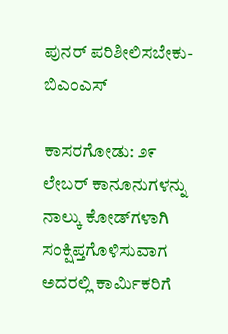ಪುನರ್ ಪರಿಶೀಲಿಸಬೇಕು- ಬಿಎಂಎಸ್

ಕಾಸರಗೋಡು: ೨೯ ಲೇಬರ್ ಕಾನೂನುಗಳನ್ನು ನಾಲ್ಕು ಕೋಡ್‌ಗಳಾಗಿ ಸಂಕ್ಷಿಪ್ತಗೊಳಿಸುವಾಗ ಅದರಲ್ಲಿ ಕಾರ್ಮಿಕರಿಗೆ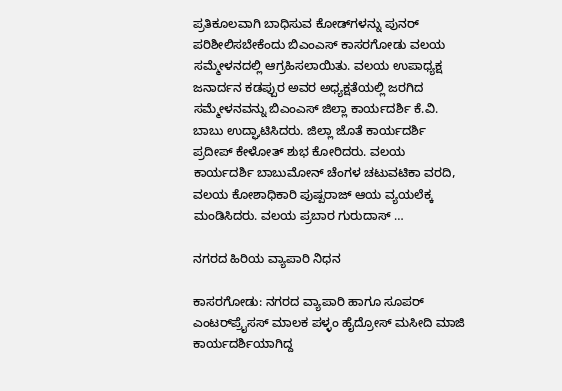ಪ್ರತಿಕೂಲವಾಗಿ ಬಾಧಿಸುವ ಕೋಡ್‌ಗಳನ್ನು ಪುನರ್ ಪರಿಶೀಲಿಸಬೇಕೆಂದು ಬಿಎಂಎಸ್ ಕಾಸರಗೋಡು ವಲಯ ಸಮ್ಮೇಳನದಲ್ಲಿ ಆಗ್ರಹಿಸಲಾಯಿತು. ವಲಯ ಉಪಾಧ್ಯಕ್ಷ ಜನಾರ್ದನ ಕಡಪ್ಪುರ ಅವರ ಅಧ್ಯಕ್ಷತೆಯಲ್ಲಿ ಜರಗಿದ ಸಮ್ಮೇಳನವನ್ನು ಬಿಎಂಎಸ್ ಜಿಲ್ಲಾ ಕಾರ್ಯದರ್ಶಿ ಕೆ.ವಿ. ಬಾಬು ಉದ್ಘಾಟಿಸಿದರು. ಜಿಲ್ಲಾ ಜೊತೆ ಕಾರ್ಯದರ್ಶಿ ಪ್ರದೀಪ್ ಕೇಳೋತ್ ಶುಭ ಕೋರಿದರು. ವಲಯ ಕಾರ್ಯದರ್ಶಿ ಬಾಬುಮೋನ್ ಚೆಂಗಳ ಚಟುವಟಿಕಾ ವರದಿ, ವಲಯ ಕೋಶಾಧಿಕಾರಿ ಪುಷ್ಪರಾಜ್ ಆಯ ವ್ಯಯಲೆಕ್ಕ ಮಂಡಿಸಿದರು. ವಲಯ ಪ್ರಬಾರ ಗುರುದಾಸ್ …

ನಗರದ ಹಿರಿಯ ವ್ಯಾಪಾರಿ ನಿಧನ

ಕಾಸರಗೋಡು: ನಗರದ ವ್ಯಾಪಾರಿ ಹಾಗೂ ಸೂಪರ್ ಎಂಟರ್‌ಪ್ರೈಸಸ್ ಮಾಲಕ ಪಳ್ಳಂ ಹೈದ್ರೋಸ್ ಮಸೀದಿ ಮಾಜಿ ಕಾರ್ಯದರ್ಶಿಯಾಗಿದ್ದ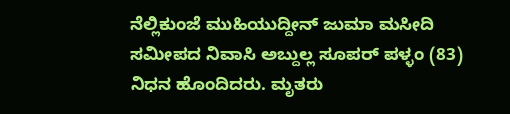ನೆಲ್ಲಿಕುಂಜೆ ಮುಹಿಯುದ್ದೀನ್ ಜುಮಾ ಮಸೀದಿ ಸಮೀಪದ ನಿವಾಸಿ ಅಬ್ದುಲ್ಲ ಸೂಪರ್ ಪಳ್ಳಂ (83) ನಿಧನ ಹೊಂದಿದರು. ಮೃತರು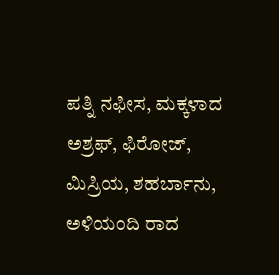ಪತ್ನಿ ನಫೀಸ, ಮಕ್ಕಳಾದ ಅಶ್ರಫ್, ಫಿರೋಜ್, ಮಿಸ್ರಿಯ, ಶಹರ್ಬಾನು, ಅಳಿಯಂದಿ ರಾದ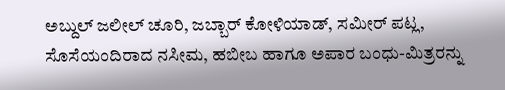ಅಬ್ದುಲ್ ಜಲೀಲ್ ಚೂರಿ, ಜಬ್ಬಾರ್ ಕೋಳಿಯಾಡ್, ಸಮೀರ್ ಪಟ್ಲ, ಸೊಸೆಯಂದಿರಾದ ನಸೀಮ, ಹಬೀಬ ಹಾಗೂ ಅಪಾರ ಬಂಧು-ಮಿತ್ರರನ್ನು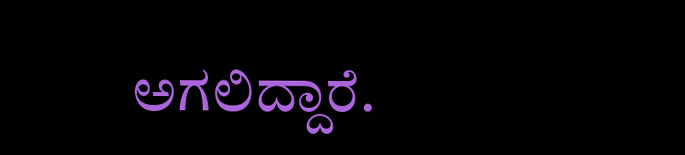ಅಗಲಿದ್ದಾರೆ.